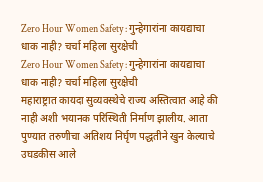Zero Hour Women Safety : गुन्हेगारांना कायद्याचा धाक नाही? चर्चा महिला सुरक्षेची
Zero Hour Women Safety : गुन्हेगारांना कायद्याचा धाक नाही? चर्चा महिला सुरक्षेची
महाराष्ट्रात कायदा सुव्यवस्थेचे राज्य अस्तित्वात आहे की नाही अशी भयानक परिस्थिती निर्माण झालीय. आता पुण्यात तरुणीचा अतिशय निर्घृण पद्धतीने खुन केल्याचे उघडकीस आले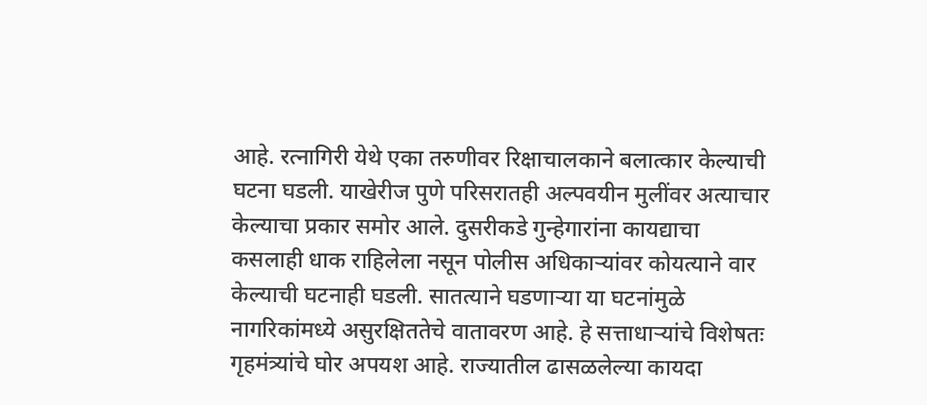आहे. रत्नागिरी येथे एका तरुणीवर रिक्षाचालकाने बलात्कार केल्याची घटना घडली. याखेरीज पुणे परिसरातही अल्पवयीन मुलींवर अत्याचार केल्याचा प्रकार समोर आले. दुसरीकडे गुन्हेगारांना कायद्याचा कसलाही धाक राहिलेला नसून पोलीस अधिकाऱ्यांवर कोयत्याने वार केल्याची घटनाही घडली. सातत्याने घडणाऱ्या या घटनांमुळे नागरिकांमध्ये असुरक्षिततेचे वातावरण आहे. हे सत्ताधाऱ्यांचे विशेषतः गृहमंत्र्यांचे घोर अपयश आहे. राज्यातील ढासळलेल्या कायदा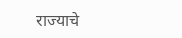राज्याचे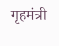गृहमंत्री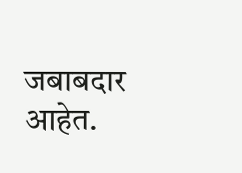जबाबदार आहेत.